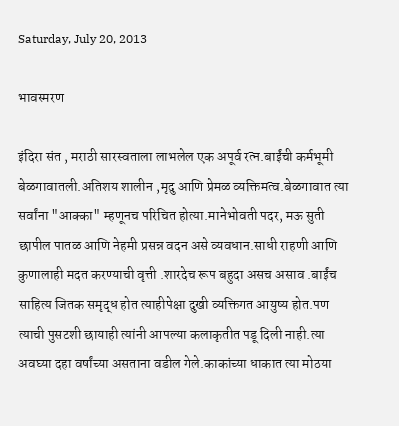Saturday, July 20, 2013

भावस्मरण

इंदिरा संत , मराठी सारस्वताला लाभलेल एक अपूर्व रत्न.बाईंची कर्मभूमी बेळगावातली.अतिशय शालीन ,मृदु आणि प्रेमळ व्यक्तिमत्व.बेळगावात त्या सर्वांना "आक्का" म्हणूनच परिचित होत्या.मानेभोवती पदर, मऊ सुती छापील पातळ आणि नेहमी प्रसन्न वदन असे व्यवधान.साधी राहणी आणि कुणालाही मदत करण्याची वृत्ती .शारदेच रूप बहुदा असच असाव .बाईंच साहित्य जितक समृद्ध होत त्याहीपेक्षा दुखी व्यक्तिगत आयुष्य होत.पण त्याची पुसटशी छायाही त्यांनी आपल्या कलाकृतीत पडू दिली नाही.त्या अवघ्या दहा वर्षांच्या असताना वडील गेले.काकांच्या धाकात त्या मोठया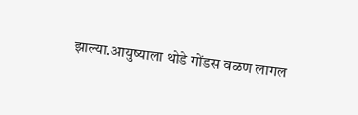झाल्या.आयुष्याला थोडे गोंडस वळण लागल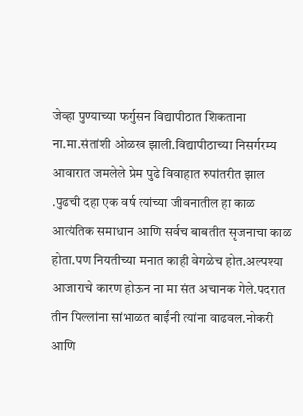जेव्हा पुण्याच्या फर्गुसन विद्यापीठात शिकताना ना.मा.संतांशी ओळख झाली.विद्यापीठाच्या निसर्गरम्य आवारात जमलेले प्रेम पुढे विवाहात रुपांतरीत झाल .पुढची दहा एक वर्ष त्यांच्या जीवनातील हा काळ  आत्यंतिक समाधान आणि सर्वच बाबतीत सृजनाचा काळ  होता.पण नियतीच्या मनात काही वेगळेच होत.अल्पश्या आजाराचे कारण होऊन ना मा संत अचानक गेले.पदरात तीन पिल्लांना सांभाळत बाईंनी त्यांना वाढवल.नोकरी आणि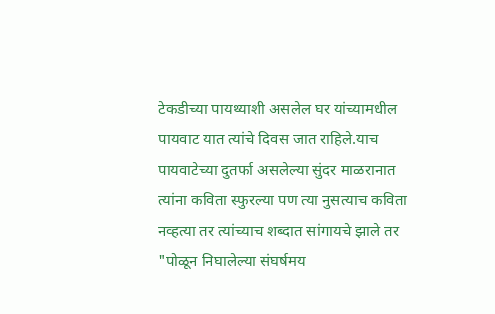टेकडीच्या पायथ्याशी असलेल घर यांच्यामधील पायवाट यात त्यांचे दिवस जात राहिले.याच पायवाटेच्या दुतर्फा असलेल्या सुंदर माळरानात त्यांना कविता स्फुरल्या पण त्या नुसत्याच कविता नव्हत्या तर त्यांच्याच शब्दात सांगायचे झाले तर "पोळून निघालेल्या संघर्षमय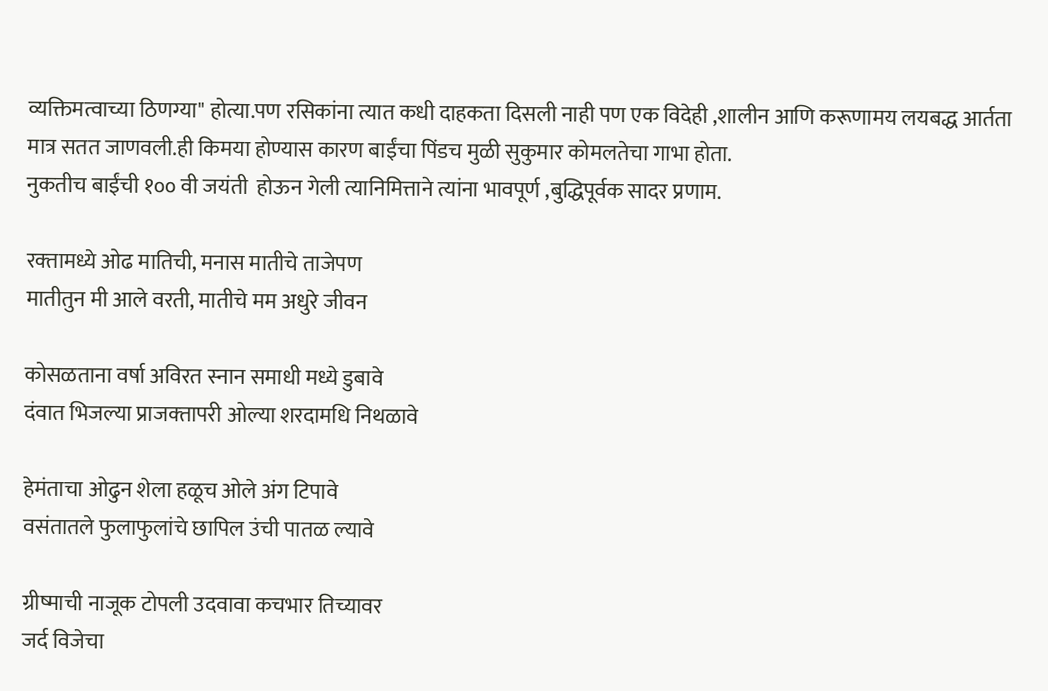व्यक्तिमत्वाच्या ठिणग्या" होत्या.पण रसिकांना त्यात कधी दाहकता दिसली नाही पण एक विदेही ,शालीन आणि करूणामय लयबद्ध आर्तता मात्र सतत जाणवली.ही किमया होण्यास कारण बाईंचा पिंडच मुळी सुकुमार कोमलतेचा गाभा होता.
नुकतीच बाईंची १०० वी जयंती  होऊन गेली त्यानिमित्ताने त्यांना भावपूर्ण ,बुद्धिपूर्वक सादर प्रणाम.

रक्‍तामध्ये ओढ मातिची, मनास मातीचे ताजेपण
मातीतुन मी आले वरती, मातीचे मम अधुरे जीवन

कोसळताना वर्षा अविरत स्‍नान समाधी मध्ये डुबावे
दंवात भिजल्या प्राजक्‍तापरी ओल्या शरदामधि निथळावे

हेमंताचा ओढुन शेला हळूच ओले अंग टिपावे
वसंतातले फुलाफुलांचे छापिल उंची पातळ ल्यावे

ग्रीष्माची नाजूक टोपली उदवावा कचभार तिच्यावर
जर्द विजेचा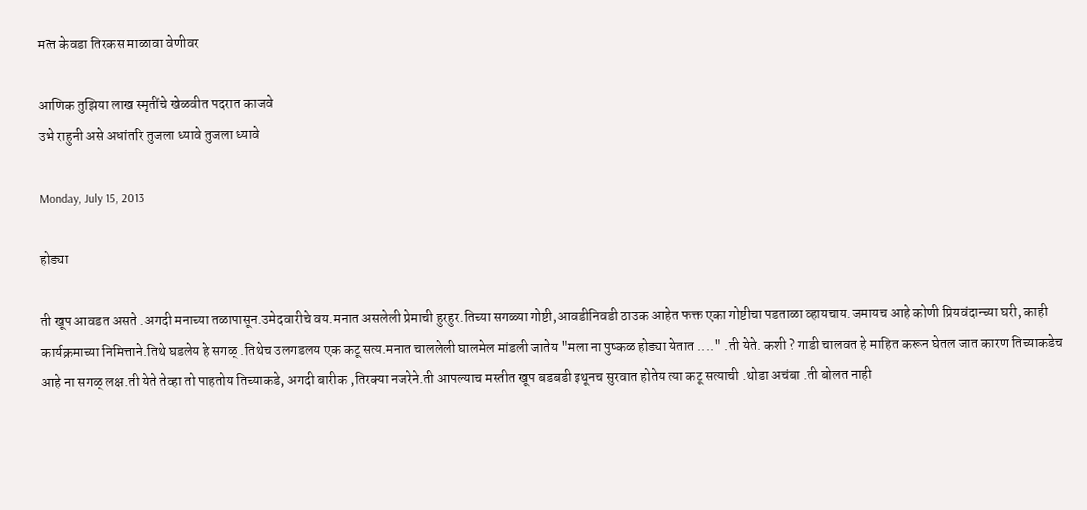मत्‍त केवडा तिरकस माळावा वेणीवर

आणिक तुझिया लाख स्मृतींचे खेळवीत पदरात काजवे
उभे राहुनी असे अधांतरि तुजला ध्यावे तुजला ध्यावे

Monday, July 15, 2013

होड्या

ती खूप आवडत असते .अगदी मनाच्या तळापासून.उमेदवारीचे वय.मनात असलेली प्रेमाची हुरहुर.तिच्या सगळ्या गोष्टी,आवडीनिवडी ठाउक आहेत फक्त एका गोष्टीचा पडताळा व्हायचाय.जमायच आहे कोणी प्रियवंदान्च्या घरी, काही कार्यक्रमाच्या निमित्ताने.तिथे घडलेय हे सगळ् .तिथेच उलगडलय एक कटू सत्य.मनात चाललेली घालमेल मांडली जातेय "मला ना पुष्कळ होड्या येतात ...." .ती येते. कशी ? गाडी चालवत हे माहित करून घेतल जात कारण तिच्याकडेच आहे ना सगळ् लक्ष.ती येते तेव्हा तो पाहतोय तिच्याकडे, अगदी बारीक ,तिरक्या नजरेने.ती आपल्याच मस्तीत खूप बडबडी इथूनच सुरवात होतेय त्या कटू सत्याची .थोडा अचंबा .ती बोलत नाही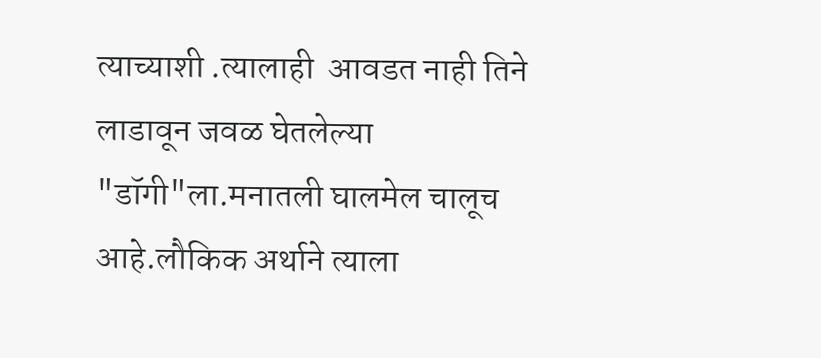त्याच्याशी .त्यालाही  आवडत नाही तिने लाडावून जवळ घेतलेल्या "डॉगी"ला.मनातली घालमेल चालूच आहे.लौकिक अर्थाने त्याला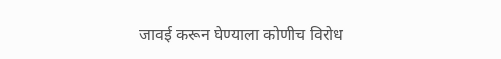जावई करून घेण्याला कोणीच विरोध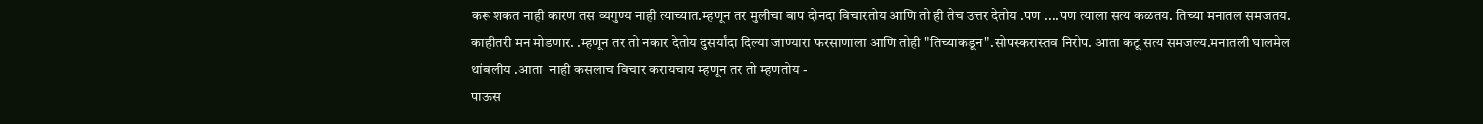करू शकत नाही कारण तस व्यगुण्य नाही त्याच्यात.म्हणून तर मुलीचा बाप दोनदा विचारतोय आणि तो ही तेच उत्तर देतोय .पण ....पण त्याला सत्य कळतय. तिच्या मनातल समजतय. काहीतरी मन मोडणार. .म्हणून तर तो नकार देतोय दुसर्यांदा दिल्या जाण्यारा फरसाणाला आणि तोही "तिच्याकडून".सोपस्करास्तव निरोप. आता कटू सत्य समजल्य.मनातली घालमेल थांबलीय .आता  नाही कसलाच विचार करायचाय म्हणून तर तो म्हणतोय -
पाऊस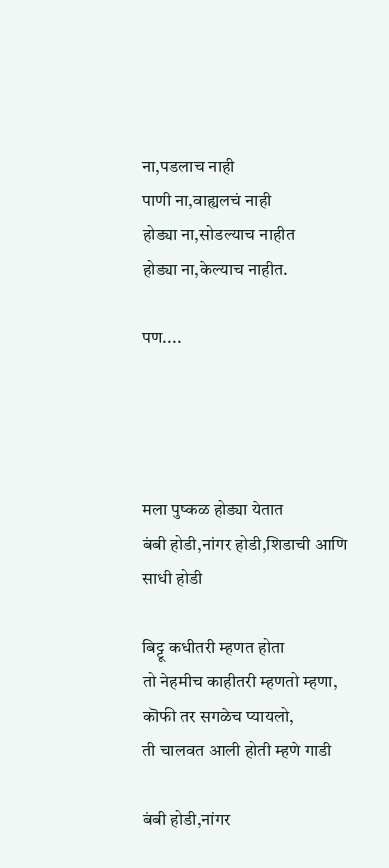ना,पडलाच नाही
पाणी ना,वाह्यलचं नाही
होड्या ना,सोडल्याच नाहीत
होड्या ना,केल्याच नाहीत.

पण....




मला पुष्कळ होड्या येतात
बंबी होडी,नांगर होडी,शिडाची आणि साधी होडी

बिट्टू कधीतरी म्हणत होता
तो नेहमीच काहीतरी म्हणतो म्हणा,
कॊफी तर सगळेच प्यायलो,
ती चालवत आली होती म्हणे गाडी

बंबी होडी,नांगर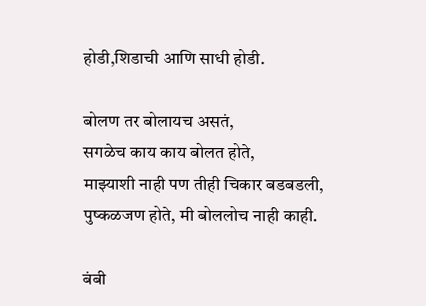होडी,शिडाची आणि साधी होडी.

बोलण तर बोलायच असतं,
सगळेच काय काय बोलत होते,
माझ्याशी नाही पण तीही चिकार बडबडली,
पुष्कळजण होते, मी बोललोच नाही काही.

बंबी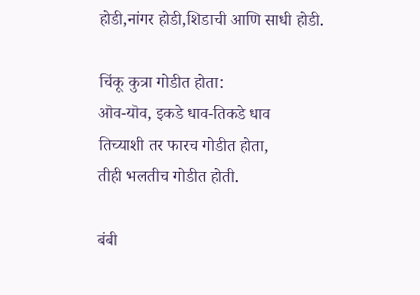होडी,नांगर होडी,शिडाची आणि साधी होडी.

चिंकू कुत्रा गोडीत होता:
ऒव-यॊव, इकडे धाव-तिकडे धाव
तिच्याशी तर फारच गोडीत होता,
तीही भलतीच गोडीत होती.

बंबी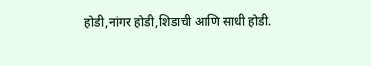होडी,नांगर होडी,शिडाची आणि साधी होडी.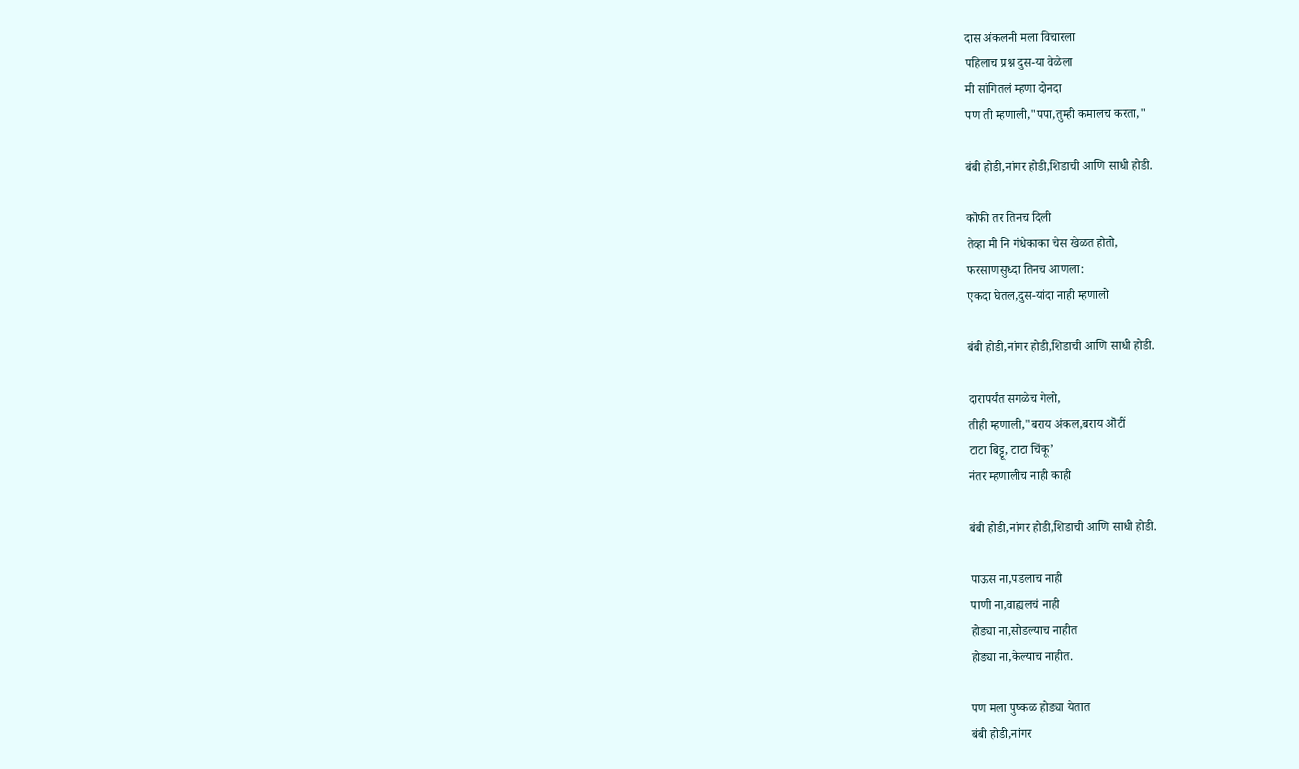दास अंकलनी मला विचारला
पहिलाच प्रश्न दुस-या वेळेला
मी सांगितलं म्हणा दोनदा
पण ती म्हणाली,"पपा,तुम्ही कमालच करता,"

बंबी होडी,नांगर होडी,शिडाची आणि साधी होडी.

कॊफी तर तिनच दिली
तेव्हा मी नि गंधेकाका चेस खेळत होतो,
फरसाणसुध्दा तिनच आणला:
एकदा घेतल,दुस-यांदा नाही म्हणालो

बंबी होडी,नांगर होडी,शिडाची आणि साधी होडी.

दारापर्यंत सगळेच गेलो,
तीही म्हणाली,"बराय अंकल,बराय ऒटीं
टाटा बिट्टू, टाटा चिंकू’
नंतर म्हणालीच नाही काही

बंबी होडी,नांगर होडी,शिडाची आणि साधी होडी.

पाऊस ना,पडलाच नाही
पाणी ना,वाह्यलचं नाही
होड्या ना,सोडल्याच नाहीत
होड्या ना,केल्याच नाहीत.

पण मला पुष्कळ होड्या येतात
बंबी होडी,नांगर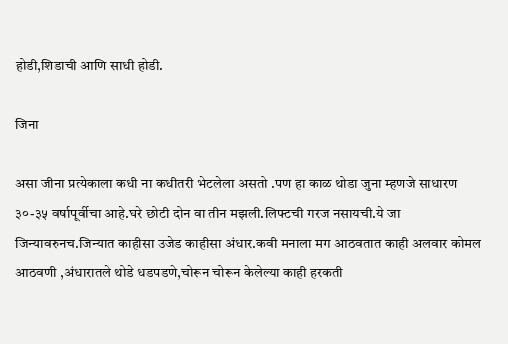होडी,शिडाची आणि साधी होडी.

जिना

असा जीना प्रत्येकाला कधी ना कधीतरी भेटलेला असतो .पण हा काळ थोडा जुना म्हणजे साधारण ३०-३५ वर्षापूर्वीचा आहे.घरे छोटी दोन वा तीन मझली.लिफ्टची गरज नसायची.ये जा जिन्यावरुनच.जिन्यात काहीसा उजेड काहीसा अंधार.कवी मनाला मग आठवतात काही अलवार कोमल आठवणी ,अंधारातले थोडे धडपडणे,चोरून चोरून केलेल्या काही हरकती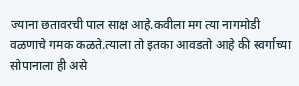ज्याना छतावरची पाल साक्ष आहे.कवीला मग त्या नागमोडी वळणाचे गमक कळते.त्याला तो इतका आवडतो आहे की स्वर्गाच्या सोपानाला ही असे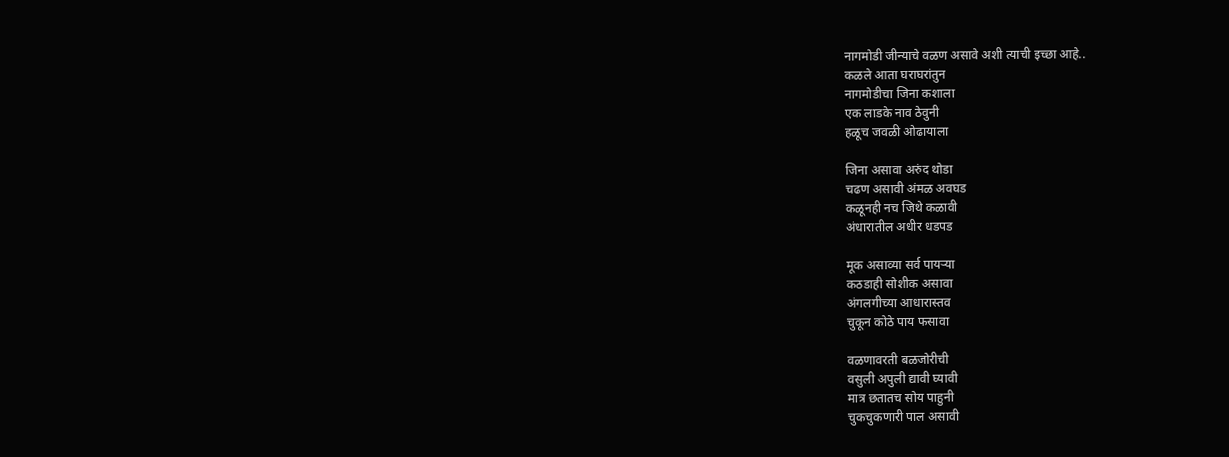नागमोडी जीन्याचे वळण असावे अशी त्याची इच्छा आहे..
कळले आता घराघरांतुन
नागमोडीचा जिना कशाला
एक लाडके नाव ठेवुनी
हळूच जवळी ओढायाला

जिना असावा अरुंद थोडा
चढण असावी अंमळ अवघड
कळूनही नच जिथे कळावी
अंधारातील अधीर धडपड

मूक असाव्या सर्व पायऱ्या
कठडाही सोशीक असावा
अंगलगीच्या आधारास्तव
चुकून कोठे पाय फसावा

वळणावरती बळजोरीची
वसुली अपुली द्यावी घ्यावी
मात्र छतातच सोय पाहुनी
चुकचुकणारी पाल असावी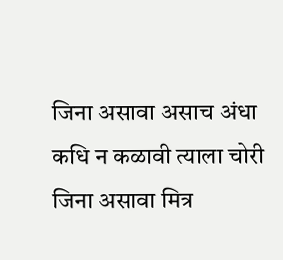जिना असावा असाच अंधा
कधि न कळावी त्याला चोरी
जिना असावा मित्र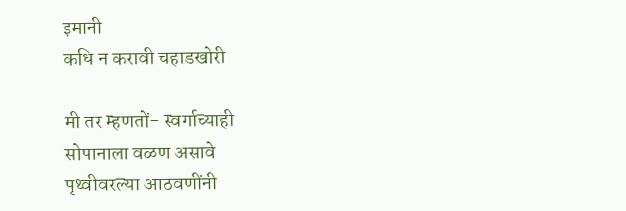इमानी
कधि न करावी चहाडखोरी

मी तर म्हणतों- स्वर्गाच्याही
सोपानाला वळण असावे
पृथ्वीवरल्या आठवणींनी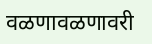वळणावळणावरी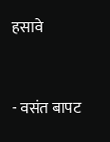हसावे


- वसंत बापट